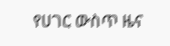የሀገር ውስጥ ዜና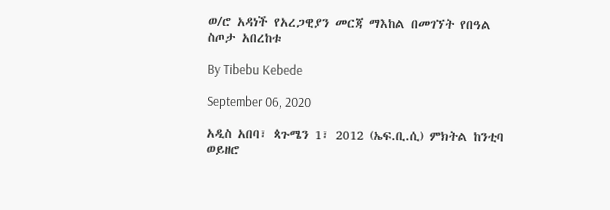ወ/ሮ አዳነች የአረጋዊያን መርጃ ማእከል በመገኘት የበዓል ስጦታ አበረከቱ

By Tibebu Kebede

September 06, 2020

አዲስ አበባ፣ ጳጉሜን 1፣ 2012 (ኤፍ.ቢ.ሲ) ምክትል ከንቲባ ወይዘሮ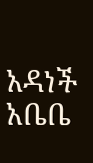አዳነች አቤቤ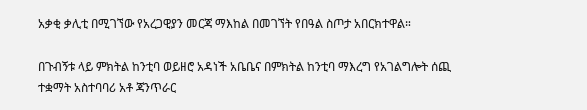አቃቂ ቃሊቲ በሚገኘው የአረጋዊያን መርጃ ማእከል በመገኘት የበዓል ስጦታ አበርክተዋል።

በጉብኝቱ ላይ ምክትል ከንቲባ ወይዘሮ አዳነች አቤቤና በምክትል ከንቲባ ማእረግ የአገልግሎት ሰጪ ተቋማት አስተባባሪ አቶ ጃንጥራር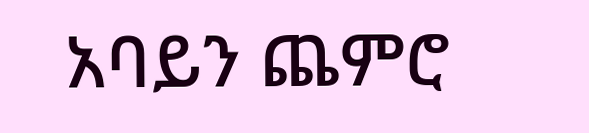አባይን ጨምሮ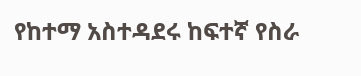የከተማ አስተዳደሩ ከፍተኛ የስራ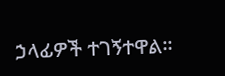ኃላፊዎች ተገኝተዋል።